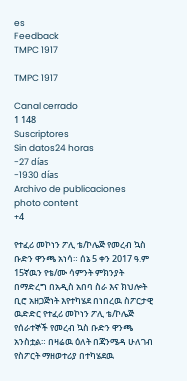es
Feedback
TMPC 1917

TMPC 1917

Canal cerrado
1 148
Suscriptores
Sin datos24 horas
-27 días
-1930 días
Archivo de publicaciones
photo content
+4

የተፈሪ መኮነን ፖሊ ቴ/ኮሌጅ የመረብ ኳስ ቡድን ዋንጫ አነሳ። ሰኔ 5 ቀን 2017 ዓ.ም 15ኛዉን የቴ/ሙ ሳምንት ምክንያት በማድረግ በአዲስ አበባ ስራ እና ክህሎት ቢሮ አዘጋጅነት እየተካሄደ በነበረዉ ስፖርታዊ ዉድድር የተፈሪ መኮነን ፖሊ ቴ/ኮሌጅ የሰራተኞች የመረብ ኳስ ቡድን ዋንጫ አንስቷል። በዛሬዉ ዕለት በጃንሜዳ ሁለገብ የስፖርት ማዘወተሪያ በተካሄደዉ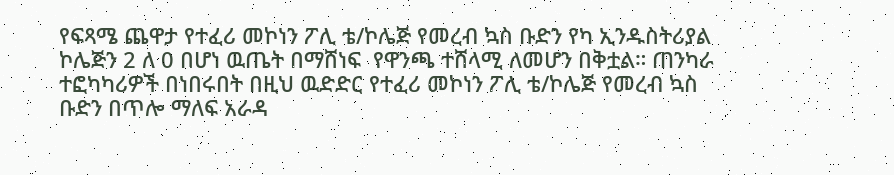የፍጻሜ ጨዋታ የተፈሪ መኮነን ፖሊ ቴ/ኮሌጅ የመረብ ኳስ ቡድን የካ ኢንዱስትሪያል ኮሌጅን 2 ለ 0 በሆነ ዉጤት በማሸነፍ  የዋንጫ ተሸላሚ ለመሆን በቅቷል። ጠንካራ ተፎካካሪዎች በነበሩበት በዚህ ዉድድር የተፈሪ መኮነን ፖሊ ቴ/ኮሌጅ የመረብ ኳስ ቡድን በጥሎ ማለፍ አራዳ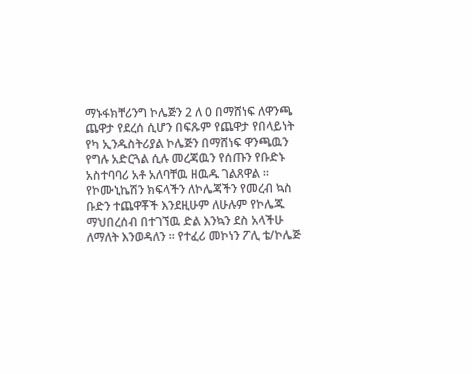ማኑፋክቸሪንግ ኮሌጅን 2 ለ 0 በማሸነፍ ለዋንጫ ጨዋታ የደረሰ ሲሆን በፍጹም የጨዋታ የበላይነት የካ ኢንዱስትሪያል ኮሌጅን በማሸነፍ ዋንጫዉን የግሉ አድርጓል ሲሉ መረጃዉን የሰጡን የቡድኑ አስተባባሪ አቶ አለባቸዉ ዘዉዱ ገልጸዋል ። የኮሙኒኬሽን ክፍላችን ለኮሌጃችን የመረብ ኳስ ቡድን ተጨዋቾች እንደዚሁም ለሁሉም የኮሌጁ ማህበረሰብ በተገኘዉ ድል እንኳን ደስ አላችሁ ለማለት እንወዳለን ። የተፈሪ መኮነን ፖሊ ቴ/ኮሌጅ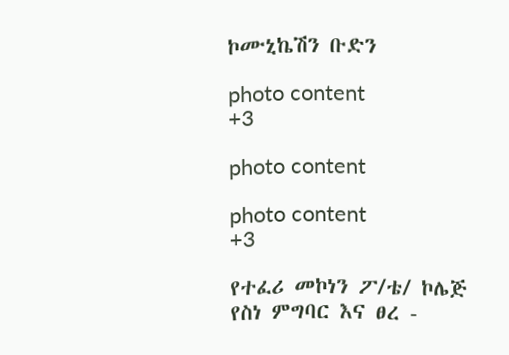ኮሙኒኬሽን ቡድን

photo content
+3

photo content

photo content
+3

የተፈሪ መኮነን ፖ/ቴ/ ኮሌጅ የስነ ምግባር እና ፀረ -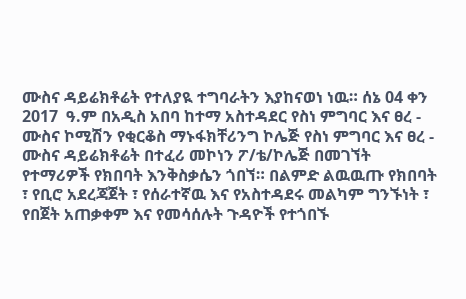ሙስና ዳይሬክቶሬት የተለያዪ ተግባራትን እያከናወነ ነዉ። ሰኔ 04 ቀን 2017  ዓ.ም በአዲስ አበባ ከተማ አስተዳደር የስነ ምግባር እና ፀረ - ሙስና ኮሚሽን የቂርቆስ ማኑፋክቸሪንግ ኮሌጅ የስነ ምግባር እና ፀረ - ሙስና ዳይሬክቶሬት በተፈሪ መኮነን ፖ/ቴ/ኮሌጅ በመገኘት የተማሪዎች የክበባት እንቅስቃሴን ጎበኘ። በልምድ ልዉዉጡ የክበባት ፣ የቢሮ አደረጃጀት ፣ የሰራተኛዉ እና የአስተዳደሩ መልካም ግንኙነት ፣ የበጀት አጠቃቀም እና የመሳሰሉት ጉዳዮች የተጎበኙ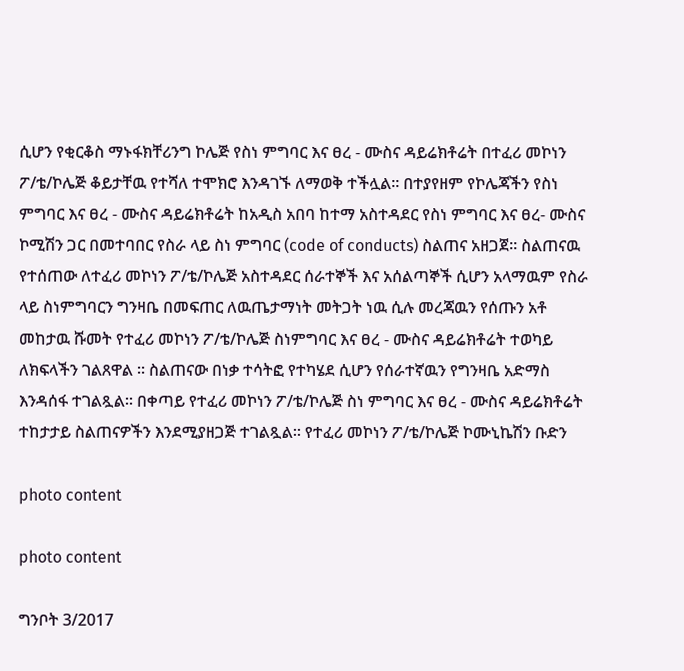ሲሆን የቂርቆስ ማኑፋክቸሪንግ ኮሌጅ የስነ ምግባር እና ፀረ - ሙስና ዳይሬክቶሬት በተፈሪ መኮነን ፖ/ቴ/ኮሌጅ ቆይታቸዉ የተሻለ ተሞክሮ እንዳገኙ ለማወቅ ተችሏል። በተያየዘም የኮሌጃችን የስነ ምግባር እና ፀረ - ሙስና ዳይሬክቶሬት ከአዲስ አበባ ከተማ አስተዳደር የስነ ምግባር እና ፀረ- ሙስና ኮሚሽን ጋር በመተባበር የስራ ላይ ስነ ምግባር (code of conducts) ስልጠና አዘጋጀ። ስልጠናዉ የተሰጠው ለተፈሪ መኮነን ፖ/ቴ/ኮሌጅ አስተዳደር ሰራተኞች እና አሰልጣኞች ሲሆን አላማዉም የስራ ላይ ስነምግባርን ግንዛቤ በመፍጠር ለዉጤታማነት መትጋት ነዉ ሲሉ መረጃዉን የሰጡን አቶ መከታዉ ሹመት የተፈሪ መኮነን ፖ/ቴ/ኮሌጅ ስነምግባር እና ፀረ - ሙስና ዳይሬክቶሬት ተወካይ ለክፍላችን ገልጸዋል ። ስልጠናው በነቃ ተሳትፎ የተካሄደ ሲሆን የሰራተኛዉን የግንዛቤ አድማስ እንዳሰፋ ተገልጿል። በቀጣይ የተፈሪ መኮነን ፖ/ቴ/ኮሌጅ ስነ ምግባር እና ፀረ - ሙስና ዳይሬክቶሬት ተከታታይ ስልጠናዎችን እንደሚያዘጋጅ ተገልጿል። የተፈሪ መኮነን ፖ/ቴ/ኮሌጅ ኮሙኒኬሽን ቡድን

photo content

photo content

ግንቦት 3/2017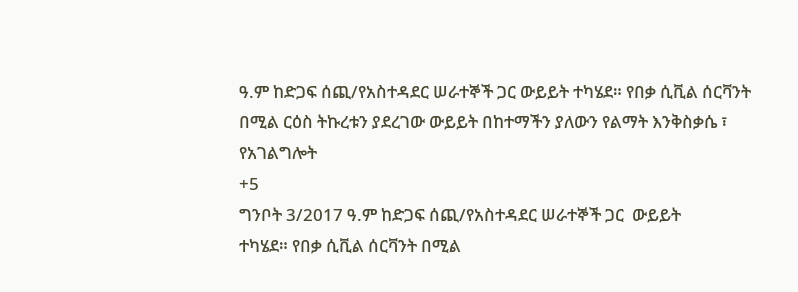ዓ.ም ከድጋፍ ሰጪ/የአስተዳደር ሠራተኞች ጋር ውይይት ተካሄደ። የበቃ ሲቪል ሰርቫንት በሚል ርዕስ ትኩረቱን ያደረገው ውይይት በከተማችን ያለውን የልማት እንቅስቃሴ ፣ የአገልግሎት
+5
ግንቦት 3/2017 ዓ.ም ከድጋፍ ሰጪ/የአስተዳደር ሠራተኞች ጋር  ውይይት                             ተካሄደ። የበቃ ሲቪል ሰርቫንት በሚል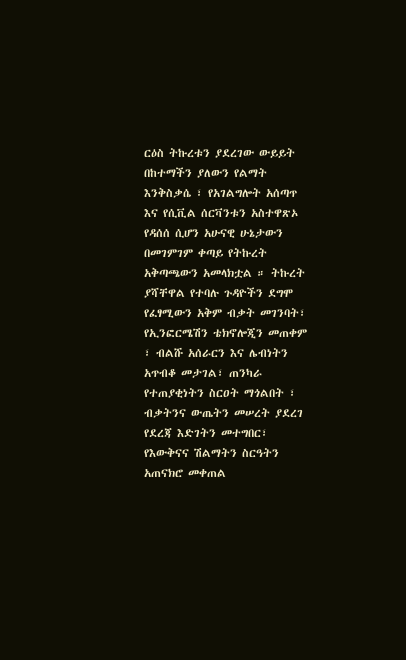ርዕስ ትኩረቱን ያደረገው ውይይት በከተማችን ያለውን የልማት እንቅስቃሴ ፣ የአገልግሎት አሰጣጥ እና የሲቪል ሰርቫንቱን አስተዋጽኦ የዳሰሰ ሲሆን አሁናዊ ሁኔታውን በመገምገም ቀጣይ የትኩረት አቅጣጫውን አመላክቷል ። ትኩረት ያሻቸዋል የተባሉ ጉዳዮችን ደግሞ የፈፃሚውን አቅም ብቃት መገንባት፣ የኢንፎርሜሽን ቴክኖሎጂን መጠቀም ፣ ብልሹ አሰራርን እና ሌብነትን አጥብቆ መታገል፣ ጠንካራ የተጠያቂነትን ስርዐት ማጎልበት ፣ ብቃትንና ውጤትን መሠረት ያደረገ የደረጃ እድገትን መተግበር፣ የእውቅናና ሽልማትን ስርዓትን አጠናክሮ መቀጠል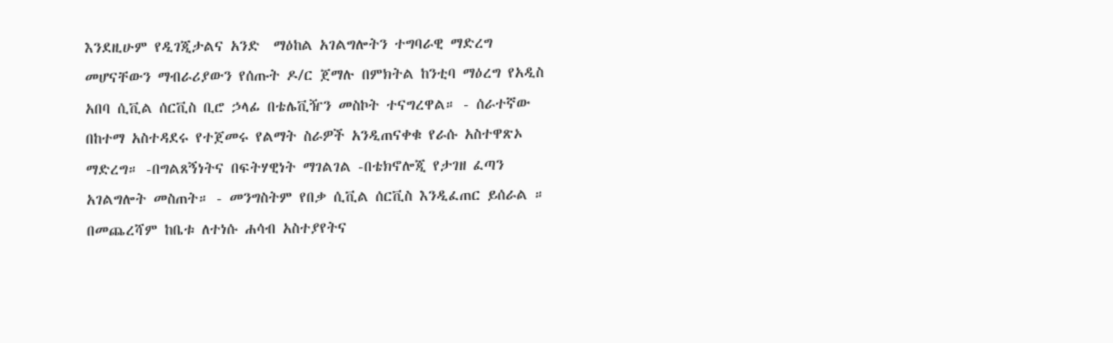እንደዚሁም የዲገጂታልና አንድ  ማዕከል አገልግሎትን ተግባራዊ ማድረግ መሆናቸውን ማብራሪያውን የሰጡት ዶ/ር ጀማሉ በምክትል ከንቲባ ማዕረግ የአዲስ አበባ ሲቪል ሰርቪስ ቢሮ ኃላፊ በቴሌቪዥን መስኮት ተናግረዋል። - ሰራተኛው በከተማ አስተዳደሩ የተጀመሩ የልማት ስራዎች አንዲጠናቀቁ የራሱ አስተዋጽኦ ማድረግ። -በግልጸኝነትና በፍትሃዊነት ማገልገል -በቴክኖሎጂ የታገዘ ፈጣን አገልግሎት መስጠት። - መንግስትም የበቃ ሲቪል ሰርቪስ እንዲፈጠር ይሰራል ። በመጨረሻም ከቤቱ ለተነሱ ሐሳብ አስተያየትና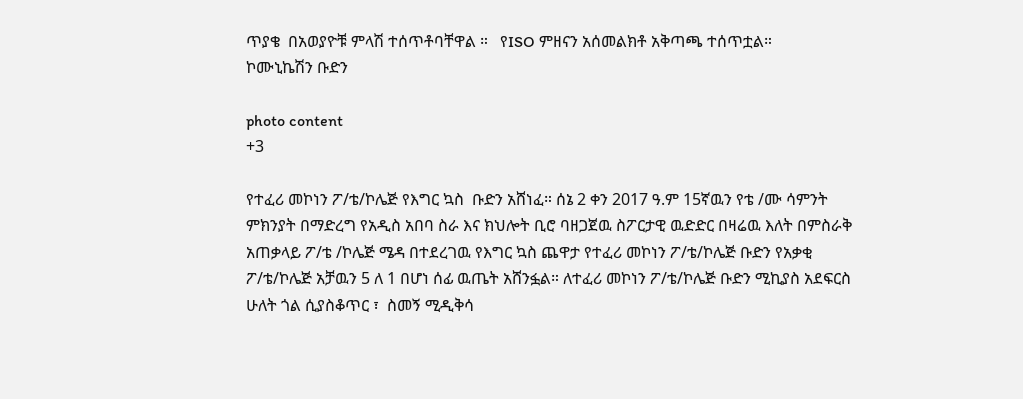ጥያቄ  በአወያዮቹ ምላሽ ተሰጥቶባቸዋል ።   የISO ምዘናን አሰመልክቶ አቅጣጫ ተሰጥቷል።                     ኮሙኒኬሽን ቡድን

photo content
+3

የተፈሪ መኮነን ፖ/ቴ/ኮሌጅ የእግር ኳስ  ቡድን አሸነፈ። ሰኔ 2 ቀን 2017 ዓ.ም 15ኛዉን የቴ /ሙ ሳምንት ምክንያት በማድረግ የአዲስ አበባ ስራ እና ክህሎት ቢሮ ባዘጋጀዉ ስፖርታዊ ዉድድር በዛሬዉ እለት በምስራቅ አጠቃላይ ፖ/ቴ /ኮሌጅ ሜዳ በተደረገዉ የእግር ኳስ ጨዋታ የተፈሪ መኮነን ፖ/ቴ/ኮሌጅ ቡድን የአቃቂ ፖ/ቴ/ኮሌጅ አቻዉን 5 ለ 1 በሆነ ሰፊ ዉጤት አሸንፏል። ለተፈሪ መኮነን ፖ/ቴ/ኮሌጅ ቡድን ሚኪያስ አደፍርስ  ሁለት ጎል ሲያስቆጥር ፣  ስመኝ ሚዲቅሳ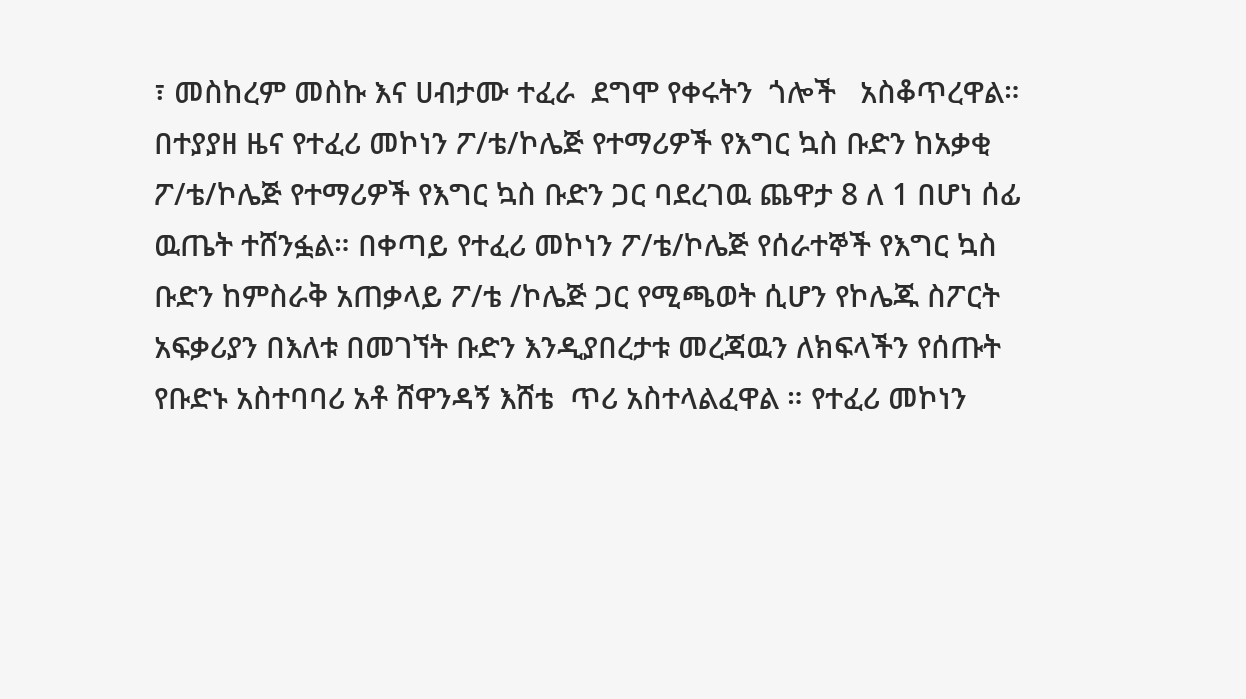፣ መስከረም መስኩ እና ሀብታሙ ተፈራ  ደግሞ የቀሩትን  ጎሎች   አስቆጥረዋል። በተያያዘ ዜና የተፈሪ መኮነን ፖ/ቴ/ኮሌጅ የተማሪዎች የእግር ኳስ ቡድን ከአቃቂ ፖ/ቴ/ኮሌጅ የተማሪዎች የእግር ኳስ ቡድን ጋር ባደረገዉ ጨዋታ 8 ለ 1 በሆነ ሰፊ ዉጤት ተሸንፏል። በቀጣይ የተፈሪ መኮነን ፖ/ቴ/ኮሌጅ የሰራተኞች የእግር ኳስ ቡድን ከምስራቅ አጠቃላይ ፖ/ቴ /ኮሌጅ ጋር የሚጫወት ሲሆን የኮሌጁ ስፖርት አፍቃሪያን በእለቱ በመገኘት ቡድን እንዲያበረታቱ መረጃዉን ለክፍላችን የሰጡት የቡድኑ አስተባባሪ አቶ ሸዋንዳኝ እሸቴ  ጥሪ አስተላልፈዋል ። የተፈሪ መኮነን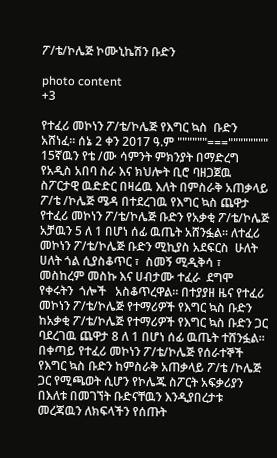ፖ/ቴ/ኮሌጅ ኮሙኒኬሽን ቡድን

photo content
+3

የተፈሪ መኮነን ፖ/ቴ/ኮሌጅ የእግር ኳስ  ቡድን አሸነፈ። ሰኔ 2 ቀን 2017 ዓ.ም """"""==="""""""" 15ኛዉን የቴ /ሙ ሳምንት ምክንያት በማድረግ የአዲስ አበባ ስራ እና ክህሎት ቢሮ ባዘጋጀዉ ስፖርታዊ ዉድድር በዛሬዉ እለት በምስራቅ አጠቃላይ ፖ/ቴ /ኮሌጅ ሜዳ በተደረገዉ የእግር ኳስ ጨዋታ የተፈሪ መኮነን ፖ/ቴ/ኮሌጅ ቡድን የአቃቂ ፖ/ቴ/ኮሌጅ አቻዉን 5 ለ 1 በሆነ ሰፊ ዉጤት አሸንፏል። ለተፈሪ መኮነን ፖ/ቴ/ኮሌጅ ቡድን ሚኪያስ አደፍርስ  ሁለት ሀለት ጎል ሲያስቆጥር ፣  ስመኝ ሚዲቅሳ ፣ መስከረም መስኩ እና ሀብታሙ ተፈራ  ደግሞ የቀሩትን  ጎሎች   አስቆጥረዋል። በተያያዘ ዜና የተፈሪ መኮነን ፖ/ቴ/ኮሌጅ የተማሪዎች የእግር ኳስ ቡድን ከአቃቂ ፖ/ቴ/ኮሌጅ የተማሪዎች የእግር ኳስ ቡድን ጋር ባደረገዉ ጨዋታ 8 ለ 1 በሆነ ሰፊ ዉጤት ተሸንፏል። በቀጣይ የተፈሪ መኮነን ፖ/ቴ/ኮሌጅ የሰራተኞች የእግር ኳስ ቡድን ከምስራቅ አጠቃላይ ፖ/ቴ /ኮሌጅ ጋር የሚጫወት ሲሆን የኮሌጁ ስፖርት አፍቃሪያን በእለቱ በመገኘት ቡድናቸዉን እንዲያበረታቱ መረጃዉን ለክፍላችን የሰጡት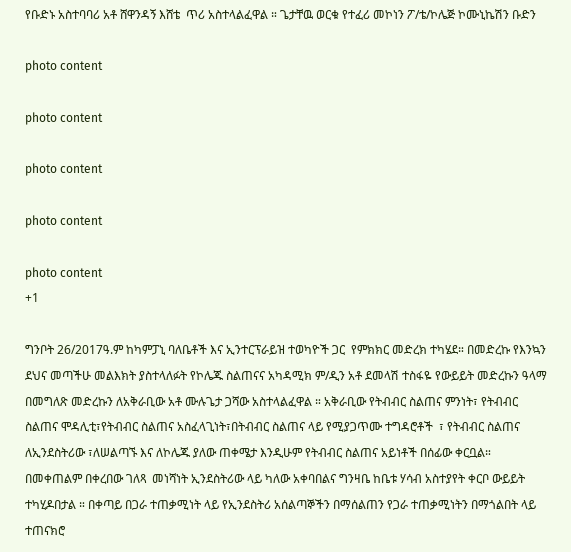የቡድኑ አስተባባሪ አቶ ሸዋንዳኝ እሸቴ  ጥሪ አስተላልፈዋል ። ጌታቸዉ ወርቁ የተፈሪ መኮነን ፖ/ቴ/ኮሌጅ ኮሙኒኬሽን ቡድን

photo content

photo content

photo content

photo content

photo content
+1

ግንቦት 26/2017ዓ.ም ከካምፓኒ ባለቤቶች እና ኢንተርፕራይዝ ተወካዮች ጋር  የምክክር መድረክ ተካሄደ። በመድረኩ የእንኳን ደህና መጣችሁ መልእክት ያስተላለፉት የኮሌጁ ስልጠናና አካዳሚክ ም/ዲን አቶ ደመላሽ ተስፋዬ የውይይት መድረኩን ዓላማ በመግለጽ መድረኩን ለአቅራቢው አቶ ሙሉጌታ ጋሻው አስተላልፈዋል ። አቅራቢው የትብብር ስልጠና ምንነት፣ የትብብር ስልጠና ሞዳሊቲ፣የትብብር ስልጠና አስፈላጊነት፣በትብብር ስልጠና ላይ የሚያጋጥሙ ተግዳሮቶች  ፣ የትብብር ስልጠና ለኢንደስትሪው ፣ለሠልጣኙ እና ለኮሌጁ ያለው ጠቀሜታ እንዲሁም የትብብር ስልጠና አይነቶች በሰፊው ቀርቧል። በመቀጠልም በቀረበው ገለጻ  መነሻነት ኢንደስትሪው ላይ ካለው አቀባበልና ግንዛቤ ከቤቱ ሃሳብ አስተያየት ቀርቦ ውይይት ተካሂዶበታል ። በቀጣይ በጋራ ተጠቃሚነት ላይ የኢንደስትሪ አሰልጣኞችን በማሰልጠን የጋራ ተጠቃሚነትን በማጎልበት ላይ ተጠናክሮ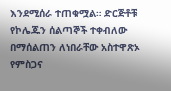እንደሚሰራ ተጠቁሟል። ድርጅቶቹ የኮሌጁን ሰልጣኞች ተቀብለው በማሰልጠን ለነበራቸው አስተዋጽኦ የምስጋና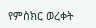የምስክር ወረቀት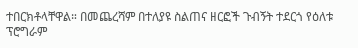ተበርክቶላቸዋል። በመጨረሻም በተለያዩ ስልጠና ዘርፎች ጉብኝት ተደርጎ የዕለቱ ፕሮግራም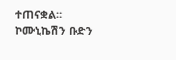ተጠናቋል።                        ኮሙኒኬሽን ቡድን